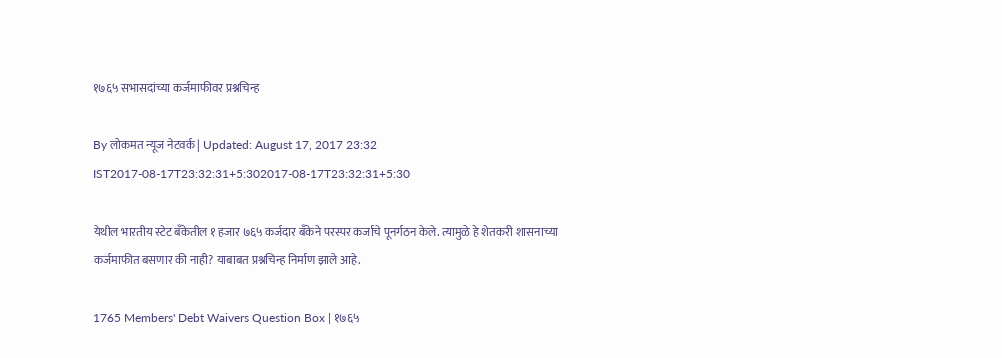१७६५ सभासदांच्या कर्जमाफीवर प्रश्नचिन्ह

By लोकमत न्यूज नेटवर्क | Updated: August 17, 2017 23:32 IST2017-08-17T23:32:31+5:302017-08-17T23:32:31+5:30

येथील भारतीय स्टेट बँकेतील १ हजार ७६५ कर्जदार बँकेने परस्पर कर्जाचे पूनर्गठन केले. त्यामुळे हे शेतकरी शासनाच्या कर्जमाफीत बसणार की नाही? याबाबत प्रश्नचिन्ह निर्माण झाले आहे.

1765 Members' Debt Waivers Question Box | १७६५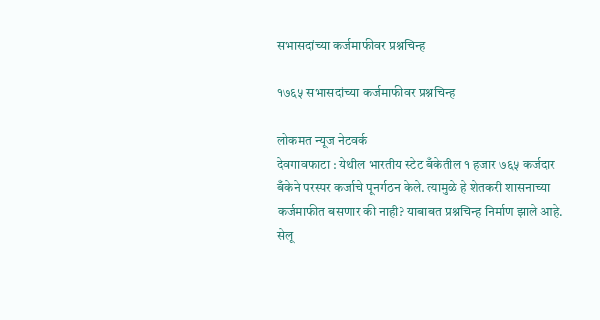सभासदांच्या कर्जमाफीवर प्रश्नचिन्ह

१७६५ सभासदांच्या कर्जमाफीवर प्रश्नचिन्ह

लोकमत न्यूज नेटवर्क
देवगावफाटा : येथील भारतीय स्टेट बँकेतील १ हजार ७६५ कर्जदार बँकेने परस्पर कर्जाचे पूनर्गठन केले. त्यामुळे हे शेतकरी शासनाच्या कर्जमाफीत बसणार की नाही? याबाबत प्रश्नचिन्ह निर्माण झाले आहे.
सेलू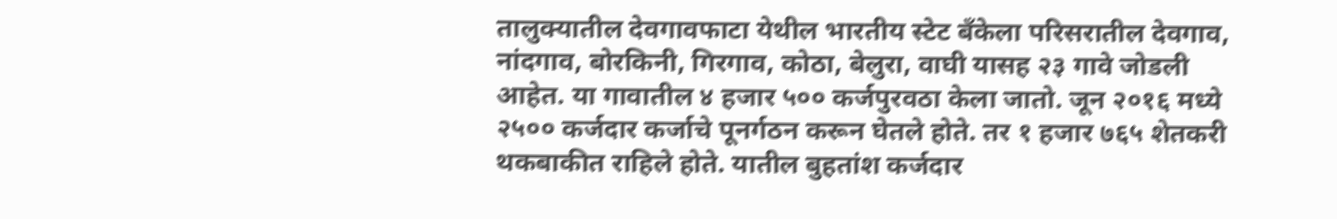तालुक्यातील देवगावफाटा येथील भारतीय स्टेट बँकेला परिसरातील देवगाव, नांदगाव, बोरकिनी, गिरगाव, कोठा, बेलुरा, वाघी यासह २३ गावे जोडली आहेत. या गावातील ४ हजार ५०० कर्जपुरवठा केला जातो. जून २०१६ मध्ये २५०० कर्जदार कर्जाचे पूनर्गठन करून घेतले होते. तर १ हजार ७६५ शेतकरी थकबाकीत राहिले होते. यातील बुहतांश कर्जदार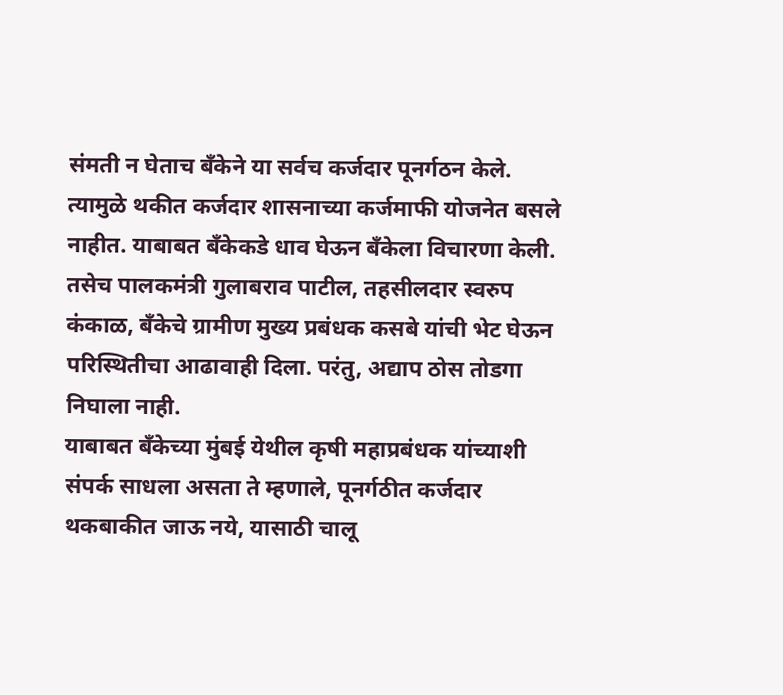संमती न घेताच बँकेने या सर्वच कर्जदार पूनर्गठन केले. त्यामुळे थकीत कर्जदार शासनाच्या कर्जमाफी योजनेत बसले नाहीत. याबाबत बँकेकडे धाव घेऊन बँकेला विचारणा केली. तसेच पालकमंत्री गुलाबराव पाटील, तहसीलदार स्वरुप कंकाळ, बँकेचे ग्रामीण मुख्य प्रबंधक कसबे यांची भेट घेऊन परिस्थितीचा आढावाही दिला. परंतु, अद्याप ठोस तोडगा निघाला नाही.
याबाबत बँकेच्या मुंबई येथील कृषी महाप्रबंधक यांच्याशी संपर्क साधला असता ते म्हणाले, पूनर्गठीत कर्जदार थकबाकीत जाऊ नये, यासाठी चालू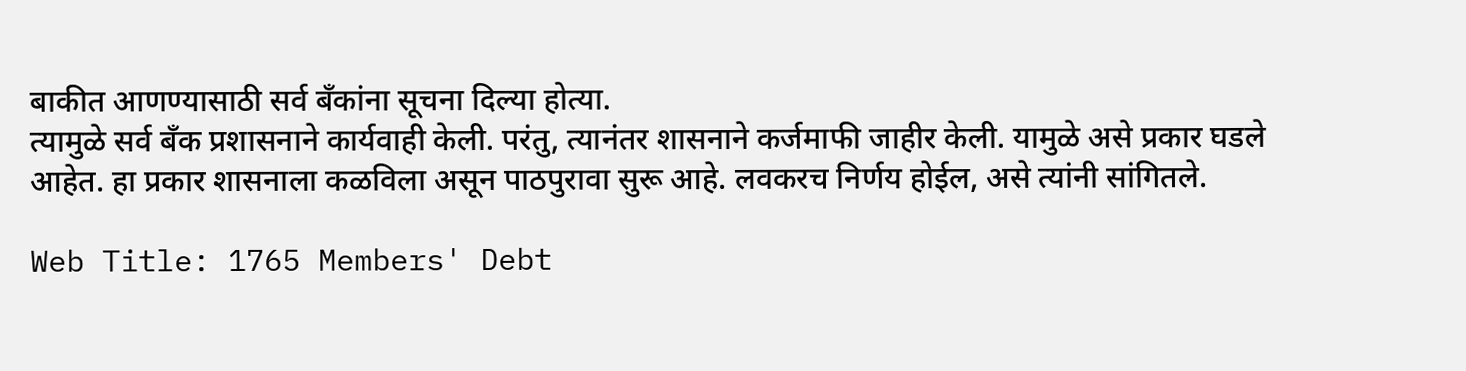बाकीत आणण्यासाठी सर्व बँकांना सूचना दिल्या होत्या.
त्यामुळे सर्व बँक प्रशासनाने कार्यवाही केली. परंतु, त्यानंतर शासनाने कर्जमाफी जाहीर केली. यामुळे असे प्रकार घडले आहेत. हा प्रकार शासनाला कळविला असून पाठपुरावा सुरू आहे. लवकरच निर्णय होईल, असे त्यांनी सांगितले.

Web Title: 1765 Members' Debt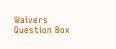Waivers Question Box